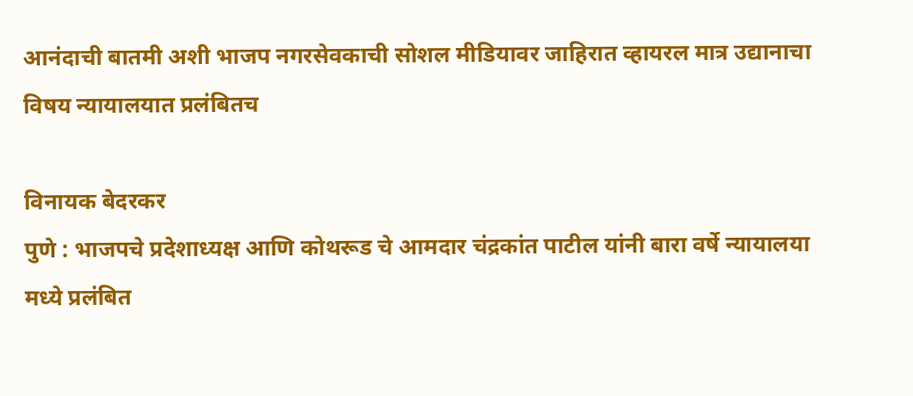आनंदाची बातमी अशी भाजप नगरसेवकाची सोशल मीडियावर जाहिरात व्हायरल मात्र उद्यानाचा विषय न्यायालयात प्रलंबितच

विनायक बेदरकर
पुणे : भाजपचे प्रदेशाध्यक्ष आणि कोथरूड चे आमदार चंद्रकांत पाटील यांनी बारा वर्षे न्यायालया मध्ये प्रलंबित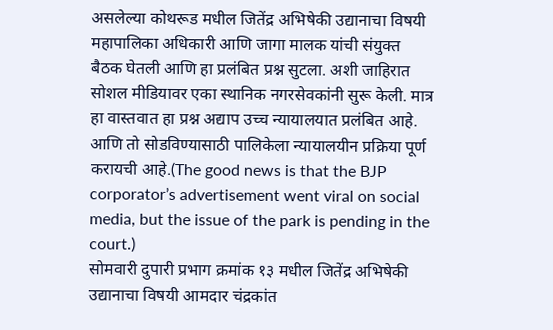असलेल्या कोथरूड मधील जितेंद्र अभिषेकी उद्यानाचा विषयी महापालिका अधिकारी आणि जागा मालक यांची संयुक्त बैठक घेतली आणि हा प्रलंबित प्रश्न सुटला. अशी जाहिरात सोशल मीडियावर एका स्थानिक नगरसेवकांनी सुरू केली. मात्र हा वास्तवात हा प्रश्न अद्याप उच्च न्यायालयात प्रलंबित आहे. आणि तो सोडविण्यासाठी पालिकेला न्यायालयीन प्रक्रिया पूर्ण करायची आहे.(The good news is that the BJP corporator’s advertisement went viral on social media, but the issue of the park is pending in the court.)
सोमवारी दुपारी प्रभाग क्रमांक १३ मधील जितेंद्र अभिषेकी उद्यानाचा विषयी आमदार चंद्रकांत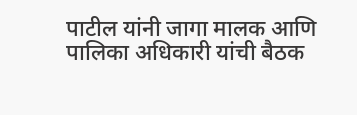पाटील यांनी जागा मालक आणि पालिका अधिकारी यांची बैठक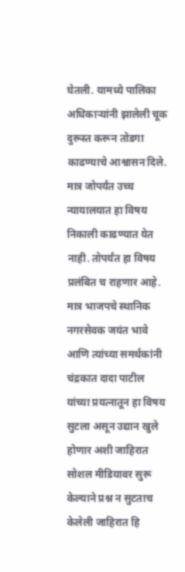घेतली. यामध्ये पालिका अधिकाऱ्यांनी झालेली चूक दुरूस्त करून तोडगा काढण्याचे आश्वासन दिले. मात्र जोपर्यंत उच्च न्यायालयात हा विषय निकाली काढण्यात येत नाही. तोपर्यंत हा विषय प्रलंबित च राहणार आहे. मात्र भाजपचे स्थानिक नगरसेवक जयंत भावे आणि त्यांच्या समर्थकांनी चंद्रकात दादा पाटील यांच्या प्रयत्नातून हा विषय सुटला असून उद्यान खुले होणार अशी जाहिरात सोशल मीडियावर सुरू केल्याने प्रश्न न सुटताच केलेली जाहिरात हि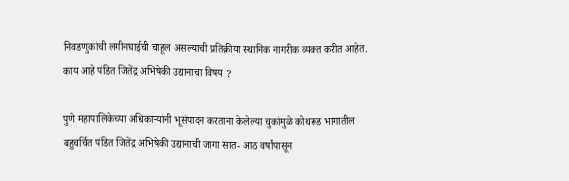निवडणुकांची लगीनघाईची चाहूल असल्याची प्रतिक्रीया स्थानिक नागरीक व्यक्त करीत आहेत.
काय आहे पंडित जितेंद्र अभिषेकी उद्यानाचा विषय ?

पुणे महापालिकेच्या अधिकाऱ्यांनी भूसंपादन करताना केलेल्या चुकांमुळे कोथरूड भागातील बहुचर्चित पंडित जितेंद्र अभिषेकी उद्यानाची जागा सात- आठ वर्षांपासून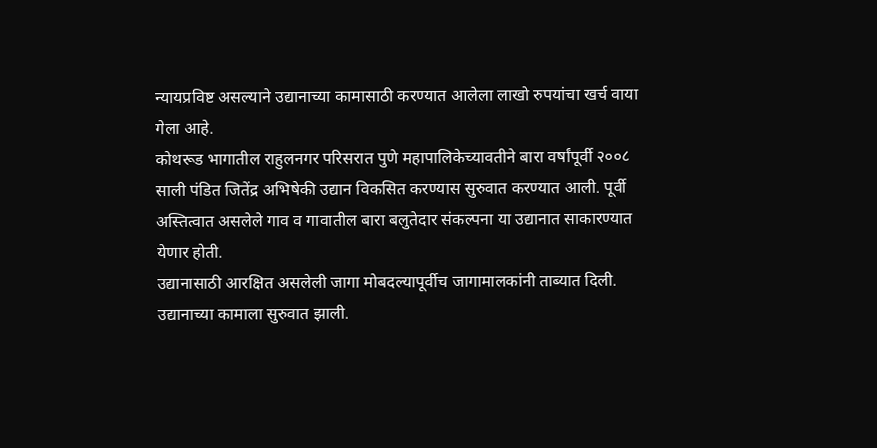न्यायप्रविष्ट असल्याने उद्यानाच्या कामासाठी करण्यात आलेला लाखो रुपयांचा खर्च वाया गेला आहे.
कोथरूड भागातील राहुलनगर परिसरात पुणे महापालिकेच्यावतीने बारा वर्षांपूर्वी २००८ साली पंडित जितेंद्र अभिषेकी उद्यान विकसित करण्यास सुरुवात करण्यात आली. पूर्वी अस्तित्वात असलेले गाव व गावातील बारा बलुतेदार संकल्पना या उद्यानात साकारण्यात येणार होती.
उद्यानासाठी आरक्षित असलेली जागा मोबदल्यापूर्वीच जागामालकांनी ताब्यात दिली. उद्यानाच्या कामाला सुरुवात झाली.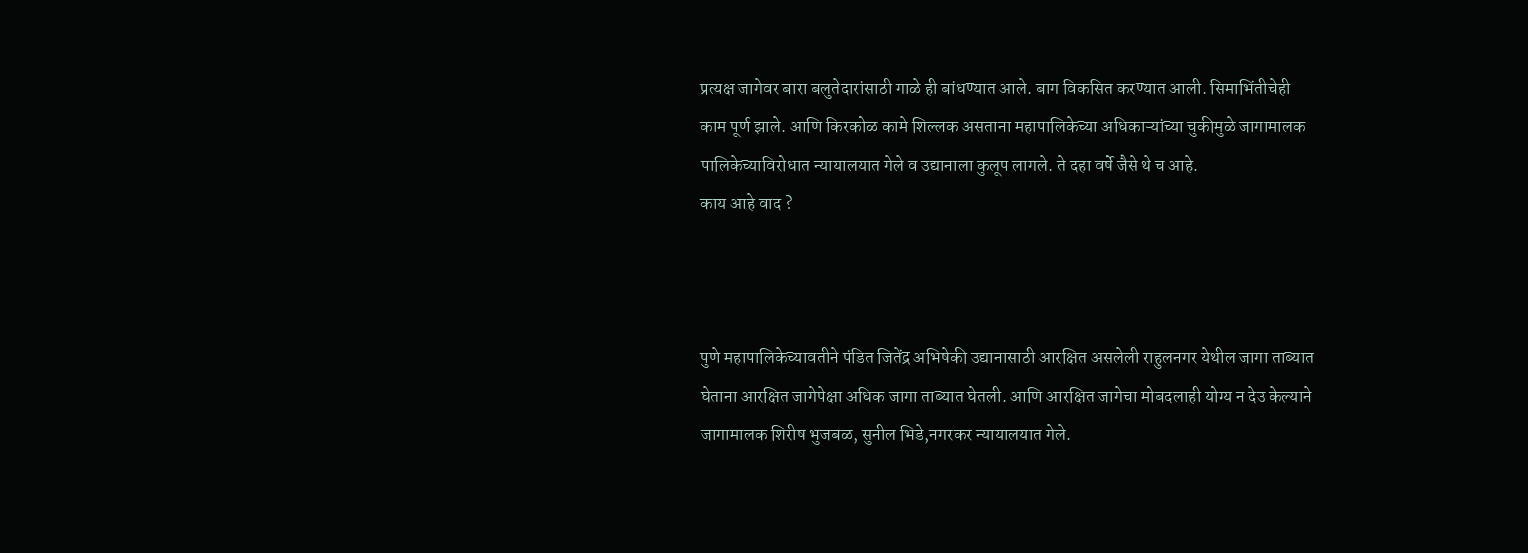प्रत्यक्ष जागेवर बारा बलुतेदारांसाठी गाळे ही बांधण्यात आले. बाग विकसित करण्यात आली. सिमाभिंतीचेही काम पूर्ण झाले. आणि किरकोळ कामे शिल्लक असताना महापालिकेच्या अधिकाऱ्यांच्या चुकीमुळे जागामालक पालिकेच्याविरोधात न्यायालयात गेले व उद्यानाला कुलूप लागले. ते दहा वर्षे जैसे थे च आहे.
काय आहे वाद ?



पुणे महापालिकेच्यावतीने पंडित जितेंद्र अभिषेकी उद्यानासाठी आरक्षित असलेली राहुलनगर येथील जागा ताब्यात घेताना आरक्षित जागेपेक्षा अधिक जागा ताब्यात घेतली. आणि आरक्षित जागेचा मोबदलाही योग्य न देउ केल्याने जागामालक शिरीष भुजबळ, सुनील भिडे,नगरकर न्यायालयात गेले.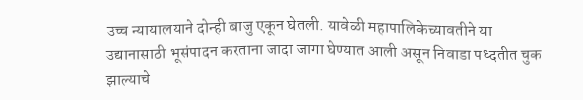उच्च न्यायालयाने दोन्ही बाजु एकून घेतली. यावेळी महापालिकेच्यावतीने या उद्यानासाठी भूसंपादन करताना जादा जागा घेण्यात आली असून निवाडा पध्दतीत चुक झाल्याचे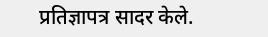प्रतिज्ञापत्र सादर केले.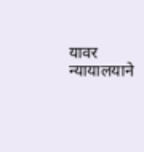यावर न्यायालयाने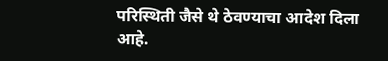परिस्थिती जैसे थे ठेवण्याचा आदेश दिला आहे.